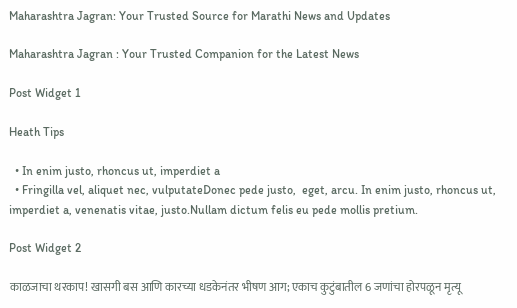Maharashtra Jagran: Your Trusted Source for Marathi News and Updates

Maharashtra Jagran : Your Trusted Companion for the Latest News

Post Widget 1

Heath Tips

  • In enim justo, rhoncus ut, imperdiet a
  • Fringilla vel, aliquet nec, vulputateDonec pede justo,  eget, arcu. In enim justo, rhoncus ut, imperdiet a, venenatis vitae, justo.Nullam dictum felis eu pede mollis pretium.

Post Widget 2

काळजाचा थरकाप! खासगी बस आणि कारच्या धडकेनंतर भीषण आग; एकाच कुटुंबातील 6 जणांचा होरपळून मृत्यू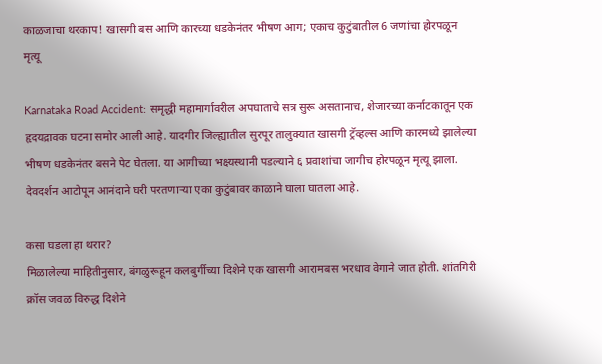काळजाचा थरकाप! खासगी बस आणि कारच्या धडकेनंतर भीषण आग; एकाच कुटुंबातील 6 जणांचा होरपळून मृत्यू

Karnataka Road Accident: समृद्धी महामार्गावरील अपघाताचे सत्र सुरू असतानाच, शेजारच्या कर्नाटकातून एक हृदयद्रावक घटना समोर आली आहे. यादगीर जिल्ह्यातील सुरपूर तालुक्यात खासगी ट्रॅव्हल्स आणि कारमध्ये झालेल्या भीषण धडकेनंतर बसने पेट घेतला. या आगीच्या भक्ष्यस्थानी पडल्याने ६ प्रवाशांचा जागीच होरपळून मृत्यू झाला. देवदर्शन आटोपून आनंदाने घरी परतणाऱ्या एका कुटुंबावर काळाने घाला घातला आहे.

कसा घडला हा थरार?
मिळालेल्या माहितीनुसार, बंगळुरूहून कलबुर्गीच्या दिशेने एक खासगी आरामबस भरधाव वेगाने जात होती. शांतगिरी क्रॉस जवळ विरुद्ध दिशेने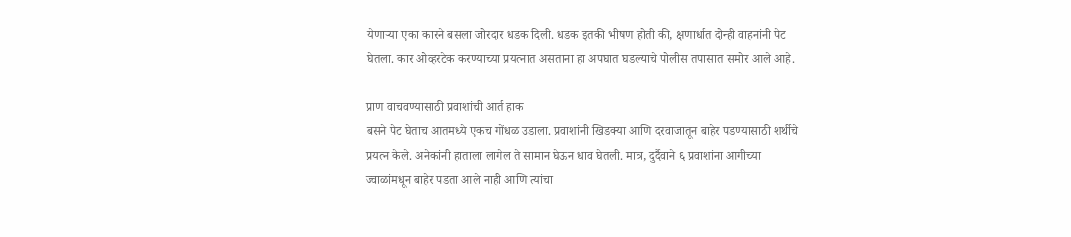येणाऱ्या एका कारने बसला जोरदार धडक दिली. धडक इतकी भीषण होती की, क्षणार्धात दोन्ही वाहनांनी पेट घेतला. कार ओव्हरटेक करण्याच्या प्रयत्नात असताना हा अपघात घडल्याचे पोलीस तपासात समोर आले आहे.

प्राण वाचवण्यासाठी प्रवाशांची आर्त हाक
बसने पेट घेताच आतमध्ये एकच गोंधळ उडाला. प्रवाशांनी खिडक्या आणि दरवाजातून बाहेर पडण्यासाठी शर्थीचे प्रयत्न केले. अनेकांनी हाताला लागेल ते सामान घेऊन धाव घेतली. मात्र, दुर्दैवाने ६ प्रवाशांना आगीच्या ज्वाळांमधून बाहेर पडता आले नाही आणि त्यांचा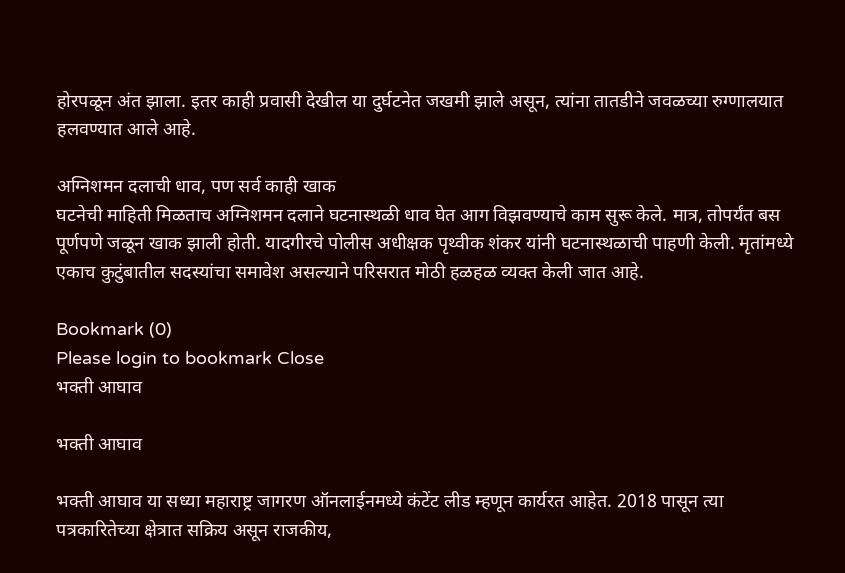होरपळून अंत झाला. इतर काही प्रवासी देखील या दुर्घटनेत जखमी झाले असून, त्यांना तातडीने जवळच्या रुग्णालयात हलवण्यात आले आहे.

अग्निशमन दलाची धाव, पण सर्व काही खाक
घटनेची माहिती मिळताच अग्निशमन दलाने घटनास्थळी धाव घेत आग विझवण्याचे काम सुरू केले. मात्र, तोपर्यंत बस पूर्णपणे जळून खाक झाली होती. यादगीरचे पोलीस अधीक्षक पृथ्वीक शंकर यांनी घटनास्थळाची पाहणी केली. मृतांमध्ये एकाच कुटुंबातील सदस्यांचा समावेश असल्याने परिसरात मोठी हळहळ व्यक्त केली जात आहे.

Bookmark (0)
Please login to bookmark Close
भक्ती आघाव

भक्ती आघाव

भक्ती आघाव या सध्या महाराष्ट्र जागरण ऑनलाईनमध्ये कंटेंट लीड म्हणून कार्यरत आहेत. 2018 पासून त्या पत्रकारितेच्या क्षेत्रात सक्रिय असून राजकीय,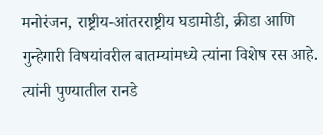मनोरंजन, राष्ट्रीय-आंतरराष्ट्रीय घडामोडी, क्रीडा आणि गुन्हेगारी विषयांवरील बातम्यांमध्ये त्यांना विशेष रस आहे. त्यांनी पुण्यातील रानडे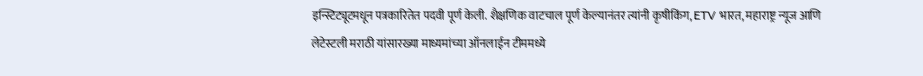इन्स्टिट्यूटमधून पत्रकारितेत पदवी पूर्ण केली. शैक्षणिक वाटचाल पूर्ण केल्यानंतर त्यांनी कृषीकिंग, ETV भारत, महाराष्ट्र न्यूज आणि लेटेस्टली मराठी यांसारख्या माध्यमांच्या ऑनलाईन टीममध्ये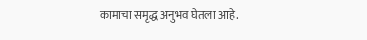कामाचा समृद्ध अनुभव घेतला आहे.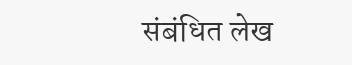संबंधित लेख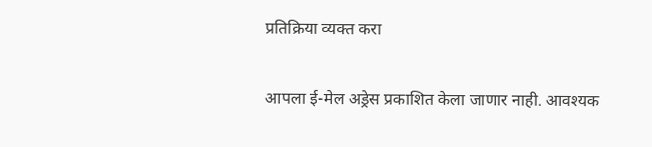प्रतिक्रिया व्यक्त करा

आपला ई-मेल अड्रेस प्रकाशित केला जाणार नाही. आवश्यक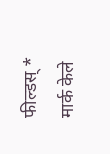फील्डस् * मार्क केले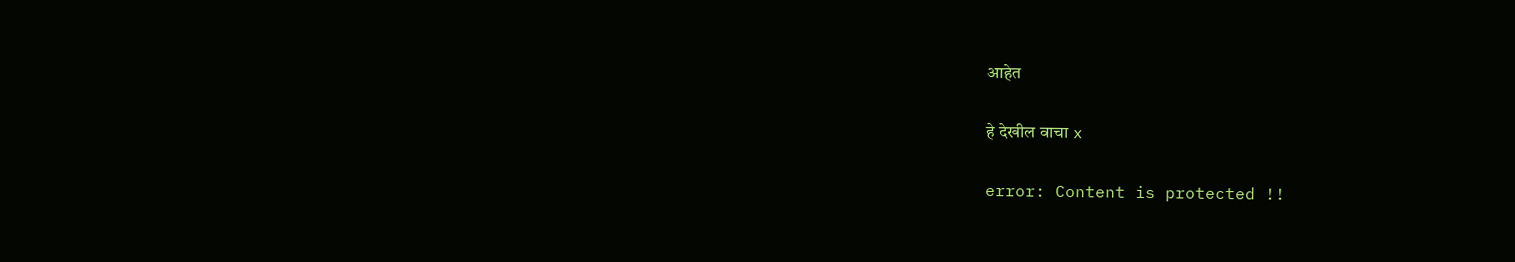आहेत

हे देखील वाचा x

error: Content is protected !!